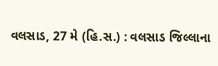વલસાડ, 27 મે (હિ.સ.) : વલસાડ જિલ્લાના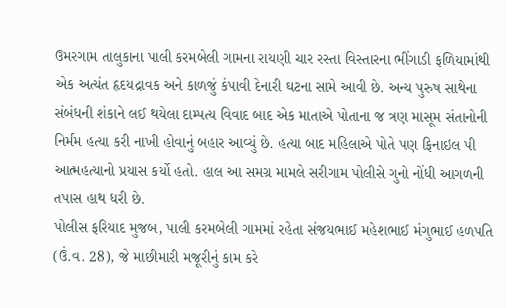ઉમરગામ તાલુકાના પાલી કરમબેલી ગામના રાયણી ચાર રસ્તા વિસ્તારના ભીંગાડી ફળિયામાંથી એક અત્યંત હૃદયદ્રાવક અને કાળજું કંપાવી દેનારી ઘટના સામે આવી છે. અન્ય પુરુષ સાથેના સંબંધની શંકાને લઈ થયેલા દામ્પત્ય વિવાદ બાદ એક માતાએ પોતાના જ ત્રણ માસૂમ સંતાનોની નિર્મમ હત્યા કરી નાખી હોવાનું બહાર આવ્યું છે. હત્યા બાદ મહિલાએ પોતે પણ ફિનાઇલ પી આત્મહત્યાનો પ્રયાસ કર્યો હતો. હાલ આ સમગ્ર મામલે સરીગામ પોલીસે ગુનો નોંધી આગળની તપાસ હાથ ધરી છે.
પોલીસ ફરિયાદ મુજબ, પાલી કરમબેલી ગામમાં રહેતા સંજયભાઈ મહેશભાઈ મંગુભાઈ હળપતિ (ઉં.વ. 28), જે માછીમારી મજૂરીનું કામ કરે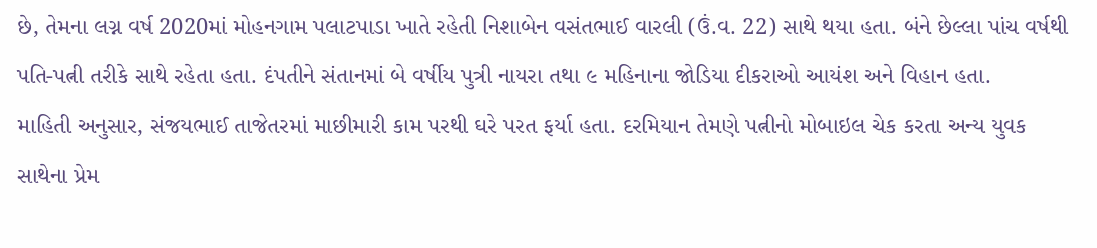છે, તેમના લગ્ન વર્ષ 2020માં મોહનગામ પલાટપાડા ખાતે રહેતી નિશાબેન વસંતભાઈ વારલી (ઉં.વ. 22) સાથે થયા હતા. બંને છેલ્લા પાંચ વર્ષથી પતિ-પત્ની તરીકે સાથે રહેતા હતા. દંપતીને સંતાનમાં બે વર્ષીય પુત્રી નાયરા તથા ૯ મહિનાના જોડિયા દીકરાઓ આયંશ અને વિહાન હતા.
માહિતી અનુસાર, સંજયભાઈ તાજેતરમાં માછીમારી કામ પરથી ઘરે પરત ફર્યા હતા. દરમિયાન તેમણે પત્નીનો મોબાઇલ ચેક કરતા અન્ય યુવક સાથેના પ્રેમ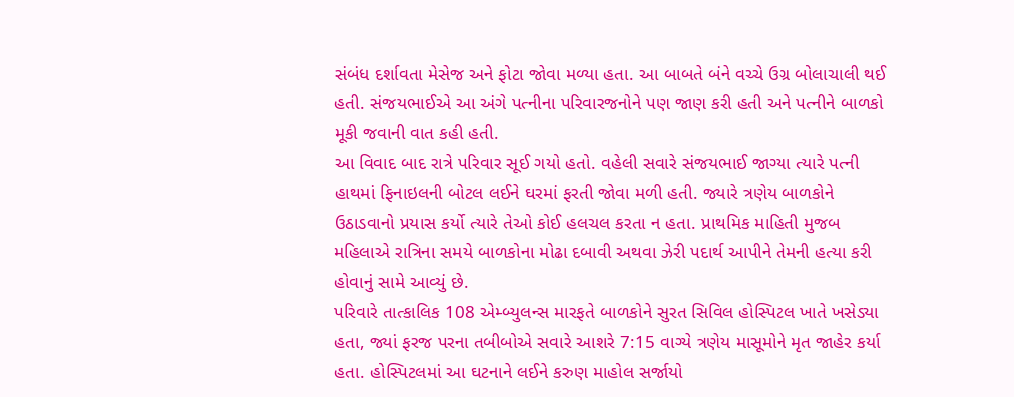સંબંધ દર્શાવતા મેસેજ અને ફોટા જોવા મળ્યા હતા. આ બાબતે બંને વચ્ચે ઉગ્ર બોલાચાલી થઈ હતી. સંજયભાઈએ આ અંગે પત્નીના પરિવારજનોને પણ જાણ કરી હતી અને પત્નીને બાળકો મૂકી જવાની વાત કહી હતી.
આ વિવાદ બાદ રાત્રે પરિવાર સૂઈ ગયો હતો. વહેલી સવારે સંજયભાઈ જાગ્યા ત્યારે પત્ની હાથમાં ફિનાઇલની બોટલ લઈને ઘરમાં ફરતી જોવા મળી હતી. જ્યારે ત્રણેય બાળકોને ઉઠાડવાનો પ્રયાસ કર્યો ત્યારે તેઓ કોઈ હલચલ કરતા ન હતા. પ્રાથમિક માહિતી મુજબ મહિલાએ રાત્રિના સમયે બાળકોના મોઢા દબાવી અથવા ઝેરી પદાર્થ આપીને તેમની હત્યા કરી હોવાનું સામે આવ્યું છે.
પરિવારે તાત્કાલિક 108 એમ્બ્યુલન્સ મારફતે બાળકોને સુરત સિવિલ હોસ્પિટલ ખાતે ખસેડ્યા હતા, જ્યાં ફરજ પરના તબીબોએ સવારે આશરે 7:15 વાગ્યે ત્રણેય માસૂમોને મૃત જાહેર કર્યા હતા. હોસ્પિટલમાં આ ઘટનાને લઈને કરુણ માહોલ સર્જાયો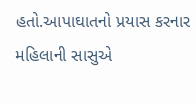હતો.આપાઘાતનો પ્રયાસ કરનાર મહિલાની સાસુએ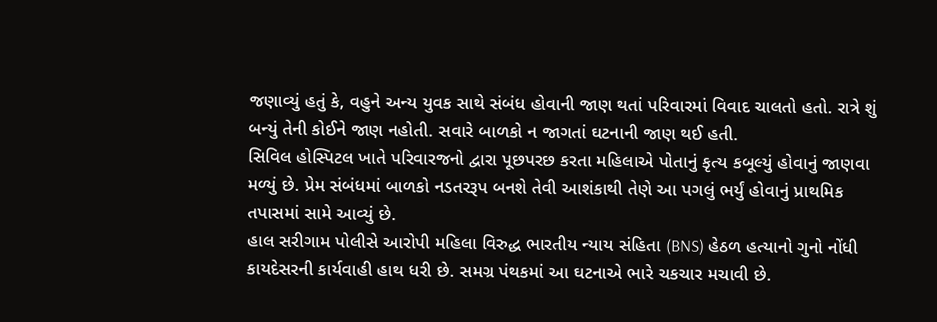જણાવ્યું હતું કે, વહુને અન્ય યુવક સાથે સંબંધ હોવાની જાણ થતાં પરિવારમાં વિવાદ ચાલતો હતો. રાત્રે શું બન્યું તેની કોઈને જાણ નહોતી. સવારે બાળકો ન જાગતાં ઘટનાની જાણ થઈ હતી.
સિવિલ હોસ્પિટલ ખાતે પરિવારજનો દ્વારા પૂછપરછ કરતા મહિલાએ પોતાનું કૃત્ય કબૂલ્યું હોવાનું જાણવા મળ્યું છે. પ્રેમ સંબંધમાં બાળકો નડતરરૂપ બનશે તેવી આશંકાથી તેણે આ પગલું ભર્યું હોવાનું પ્રાથમિક તપાસમાં સામે આવ્યું છે.
હાલ સરીગામ પોલીસે આરોપી મહિલા વિરુદ્ધ ભારતીય ન્યાય સંહિતા (BNS) હેઠળ હત્યાનો ગુનો નોંધી કાયદેસરની કાર્યવાહી હાથ ધરી છે. સમગ્ર પંથકમાં આ ઘટનાએ ભારે ચકચાર મચાવી છે.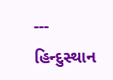---
હિન્દુસ્થાન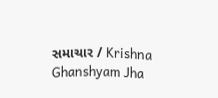સમાચાર / Krishna Ghanshyam Jha